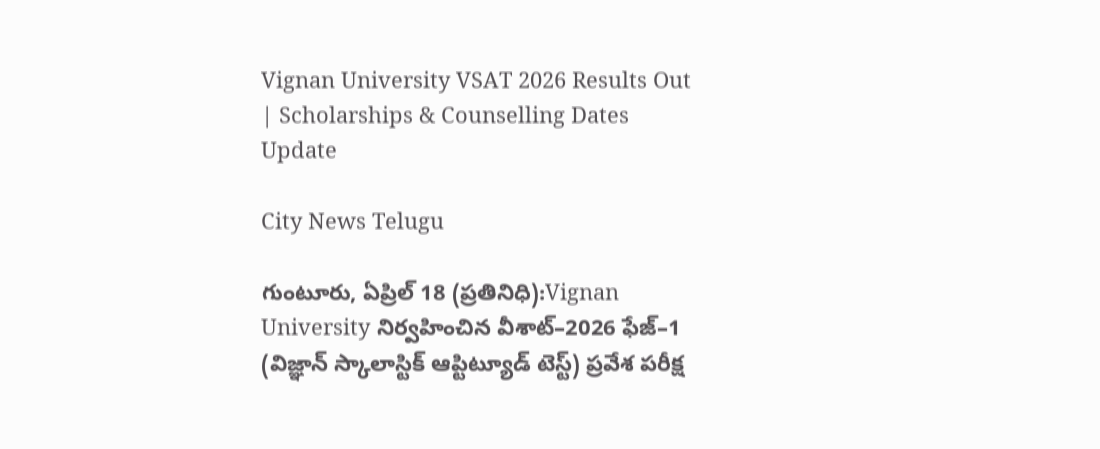Vignan University VSAT 2026 Results Out | Scholarships & Counselling Dates Update

City News Telugu

గుంటూరు, ఏప్రిల్ 18 (ప్రతినిధి):Vignan University నిర్వహించిన వీశాట్‌–2026 ఫేజ్‌–1 (విజ్ఞాన్ స్కాలాస్టిక్ ఆప్టిట్యూడ్ టెస్ట్) ప్రవేశ పరీక్ష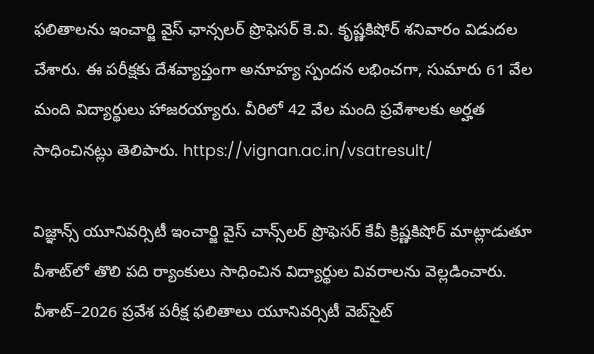ఫలితాలను ఇంచార్జి వైస్‌ ఛాన్సలర్ ప్రొఫెసర్ కె.వి. కృష్ణకిషోర్ శనివారం విడుదల చేశారు. ఈ పరీక్షకు దేశవ్యాప్తంగా అనూహ్య స్పందన లభించగా, సుమారు 61 వేల మంది విద్యార్థులు హాజరయ్యారు. వీరిలో 42 వేల మంది ప్రవేశాలకు అర్హత సాధించినట్లు తెలిపారు. https://vignan.ac.in/vsatresult/

విజ్ఞాన్స్‌ యూనివర్సిటీ ఇంచార్జి వైస్‌ చాన్స్‌లర్‌ ప్రొఫెసర్‌ కేవీ క్రిష్ణకిషోర్‌ మాట్లాడుతూ వీశాట్‌లో తొలి పది ర్యాంకులు సాధించిన విద్యార్థుల వివరాలను వెల్లడించారు. వీశాట్‌–2026 ప్రవేశ పరీక్ష ఫలితాలు యూనివర్సిటీ వెబ్‌సైట్‌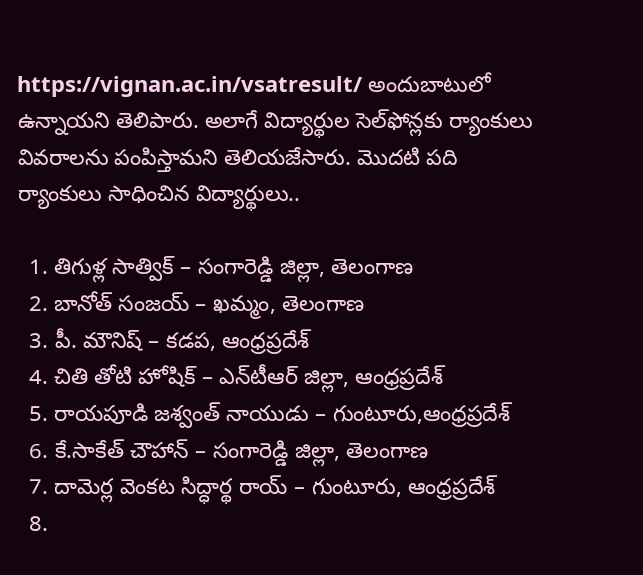https://vignan.ac.in/vsatresult/ అందుబాటులో ఉన్నాయని తెలిపారు. అలాగే విద్యార్థుల సెల్‌ఫోన్లకు ర్యాంకులు వివరాలను పంపిస్తామని తెలియజేసారు. మొదటి పది ర్యాంకులు సాధించిన విద్యార్థులు..

  1. తిగుళ్ల సాత్విక్‌ – సంగారెడ్డి జిల్లా, తెలంగాణ
  2. బానోత్‌ సంజయ్‌ – ఖమ్మం, తెలంగాణ
  3. పీ. మౌనిష్‌ – కడప, ఆంధ్రప్రదేశ్‌
  4. చితి తోటి హోషిక్‌ – ఎన్‌టీఆర్‌ జిల్లా, ఆంధ్రప్రదేశ్‌
  5. రాయపూడి జశ్వంత్‌ నాయుడు – గుంటూరు,ఆంధ్రప్రదేశ్‌
  6. కే.సాకేత్‌ చౌహాన్‌ – సంగారెడ్డి జిల్లా, తెలంగాణ
  7. దామెర్ల వెంకట సిద్ధార్థ రాయ్‌ – గుంటూరు, ఆంధ్రప్రదేశ్‌
  8.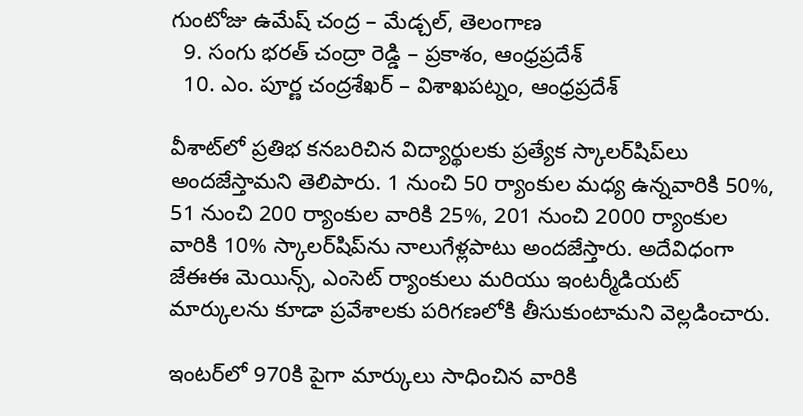గుంటోజు ఉమేష్‌ చంద్ర – మేడ్చల్, తెలంగాణ
  9. సంగు భరత్‌ చంద్రా రెడ్డి – ప్రకాశం, ఆంధ్రప్రదేశ్‌
  10. ఎం. పూర్ణ చంద్రశేఖర్‌ – విశాఖపట్నం, ఆంధ్రప్రదేశ్‌

వీశాట్‌లో ప్రతిభ కనబరిచిన విద్యార్థులకు ప్రత్యేక స్కాలర్‌షిప్‌లు అందజేస్తామని తెలిపారు. 1 నుంచి 50 ర్యాంకుల మధ్య ఉన్నవారికి 50%, 51 నుంచి 200 ర్యాంకుల వారికి 25%, 201 నుంచి 2000 ర్యాంకుల వారికి 10% స్కాలర్‌షిప్‌ను నాలుగేళ్లపాటు అందజేస్తారు. అదేవిధంగా జేఈఈ మెయిన్స్, ఎంసెట్ ర్యాంకులు మరియు ఇంటర్మీడియట్ మార్కులను కూడా ప్రవేశాలకు పరిగణలోకి తీసుకుంటామని వెల్లడించారు.

ఇంటర్‌లో 970కి పైగా మార్కులు సాధించిన వారికి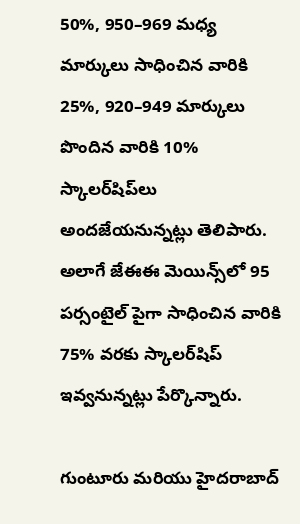50%, 950–969 మధ్య మార్కులు సాధించిన వారికి 25%, 920–949 మార్కులు పొందిన వారికి 10% స్కాలర్‌షిప్‌లు అందజేయనున్నట్లు తెలిపారు. అలాగే జేఈఈ మెయిన్స్‌లో 95 పర్సంటైల్ పైగా సాధించిన వారికి 75% వరకు స్కాలర్‌షిప్ ఇవ్వనున్నట్లు పేర్కొన్నారు.

గుంటూరు మరియు హైదరాబాద్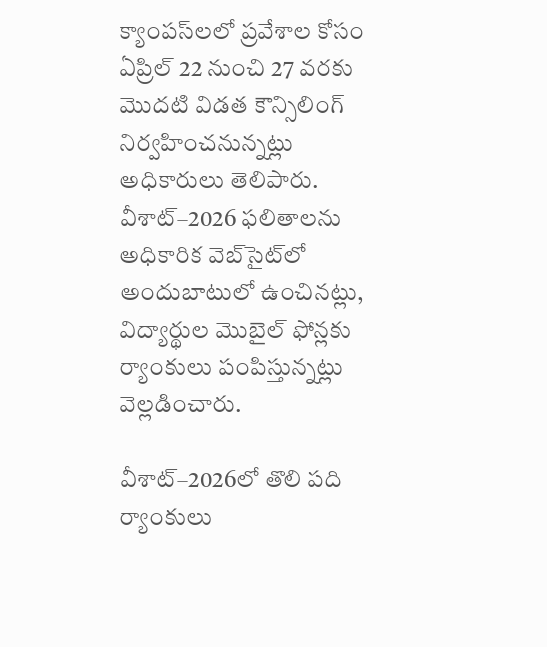క్యాంపస్‌లలో ప్రవేశాల కోసం ఏప్రిల్ 22 నుంచి 27 వరకు మొదటి విడత కౌన్సిలింగ్ నిర్వహించనున్నట్లు అధికారులు తెలిపారు. వీశాట్–2026 ఫలితాలను అధికారిక వెబ్‌సైట్‌లో అందుబాటులో ఉంచినట్లు, విద్యార్థుల మొబైల్ ఫోన్లకు ర్యాంకులు పంపిస్తున్నట్లు వెల్లడించారు.

వీశాట్–2026లో తొలి పది ర్యాంకులు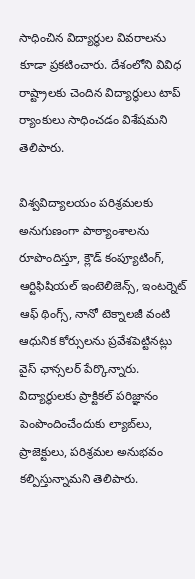సాధించిన విద్యార్థుల వివరాలను కూడా ప్రకటించారు. దేశంలోని వివిధ రాష్ట్రాలకు చెందిన విద్యార్థులు టాప్ ర్యాంకులు సాధించడం విశేషమని తెలిపారు.

విశ్వవిద్యాలయం పరిశ్రమలకు అనుగుణంగా పాఠ్యాంశాలను రూపొందిస్తూ, క్లౌడ్ కంప్యూటింగ్, ఆర్టిఫిషియల్ ఇంటెలిజెన్స్, ఇంటర్నెట్ ఆఫ్ థింగ్స్, నానో టెక్నాలజీ వంటి ఆధునిక కోర్సులను ప్రవేశపెట్టినట్లు వైస్ ఛాన్సలర్ పేర్కొన్నారు. విద్యార్థులకు ప్రాక్టికల్ పరిజ్ఞానం పెంపొందించేందుకు ల్యాబ్‌లు, ప్రాజెక్టులు, పరిశ్రమల అనుభవం కల్పిస్తున్నామని తెలిపారు.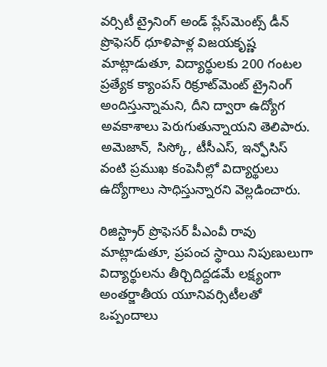వర్సిటీ ట్రైనింగ్ అండ్ ప్లేస్‌మెంట్స్ డీన్ ప్రొఫెసర్ ధూళిపాళ్ల విజయకృష్ణ మాట్లాడుతూ, విద్యార్థులకు 200 గంటల ప్రత్యేక క్యాంపస్ రిక్రూట్‌మెంట్ ట్రైనింగ్ అందిస్తున్నామని, దీని ద్వారా ఉద్యోగ అవకాశాలు పెరుగుతున్నాయని తెలిపారు. అమెజాన్, సిస్కో, టీసీఎస్, ఇన్ఫోసిస్ వంటి ప్రముఖ కంపెనీల్లో విద్యార్థులు ఉద్యోగాలు సాధిస్తున్నారని వెల్లడించారు.

రిజిస్ట్రార్ ప్రొఫెసర్ పీఎంవీ రావు మాట్లాడుతూ, ప్రపంచ స్థాయి నిపుణులుగా విద్యార్థులను తీర్చిదిద్దడమే లక్ష్యంగా అంతర్జాతీయ యూనివర్సిటీలతో ఒప్పందాలు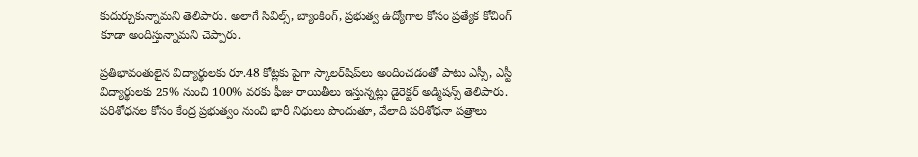కుదుర్చుకున్నామని తెలిపారు. అలాగే సివిల్స్, బ్యాంకింగ్, ప్రభుత్వ ఉద్యోగాల కోసం ప్రత్యేక కోచింగ్ కూడా అందిస్తున్నామని చెప్పారు.

ప్రతిభావంతులైన విద్యార్థులకు రూ.48 కోట్లకు పైగా స్కాలర్‌షిప్‌లు అందించడంతో పాటు ఎస్సీ, ఎస్టీ విద్యార్థులకు 25% నుంచి 100% వరకు ఫీజు రాయితీలు ఇస్తున్నట్లు డైరెక్టర్ అడ్మిషన్స్ తెలిపారు. పరిశోధనల కోసం కేంద్ర ప్రభుత్వం నుంచి భారీ నిధులు పొందుతూ, వేలాది పరిశోధనా పత్రాలు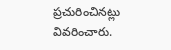ప్రచురించినట్లు వివరించారు.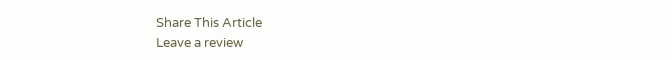Share This Article
Leave a review